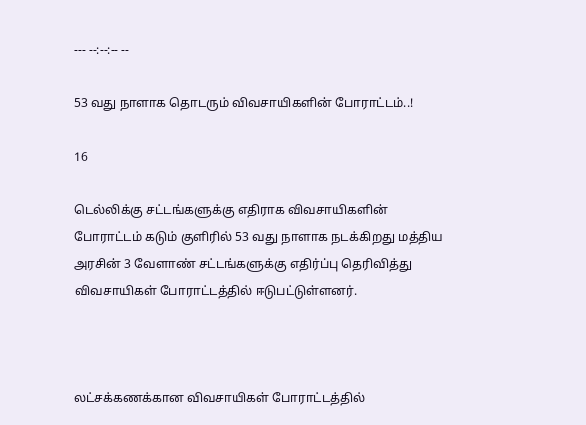--- --:--:-- --

53 வது நாளாக தொடரும் விவசாயிகளின் போராட்டம்..!

16

டெல்லிக்கு சட்டங்களுக்கு எதிராக விவசாயிகளின் போராட்டம் கடும் குளிரில் 53 வது நாளாக நடக்கிறது மத்திய அரசின் 3 வேளாண் சட்டங்களுக்கு எதிர்ப்பு தெரிவித்து விவசாயிகள் போராட்டத்தில் ஈடுபட்டுள்ளனர்.



லட்சக்கணக்கான விவசாயிகள் போராட்டத்தில்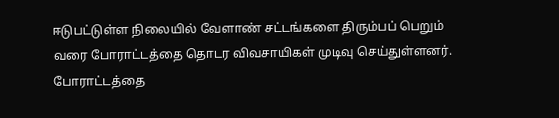ஈடுபட்டுள்ள நிலையில் வேளாண் சட்டங்களை திரும்பப் பெறும் வரை போராட்டத்தை தொடர விவசாயிகள் முடிவு செய்துள்ளனர். போராட்டத்தை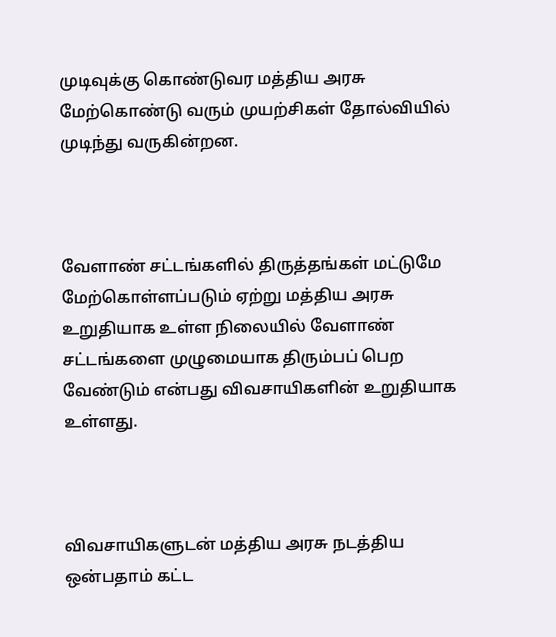முடிவுக்கு கொண்டுவர மத்திய அரசு மேற்கொண்டு வரும் முயற்சிகள் தோல்வியில் முடிந்து வருகின்றன.



வேளாண் சட்டங்களில் திருத்தங்கள் மட்டுமே மேற்கொள்ளப்படும் ஏற்று மத்திய அரசு உறுதியாக உள்ள நிலையில் வேளாண் சட்டங்களை முழுமையாக திரும்பப் பெற வேண்டும் என்பது விவசாயிகளின் உறுதியாக உள்ளது.



விவசாயிகளுடன் மத்திய அரசு நடத்திய ஒன்பதாம் கட்ட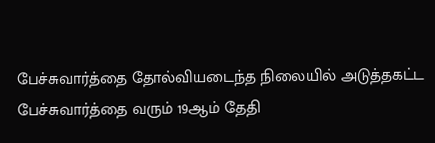பேச்சுவார்த்தை தோல்வியடைந்த நிலையில் அடுத்தகட்ட பேச்சுவார்த்தை வரும் 19ஆம் தேதி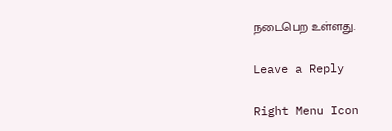நடைபெற உள்ளது.

Leave a Reply

Right Menu Icon